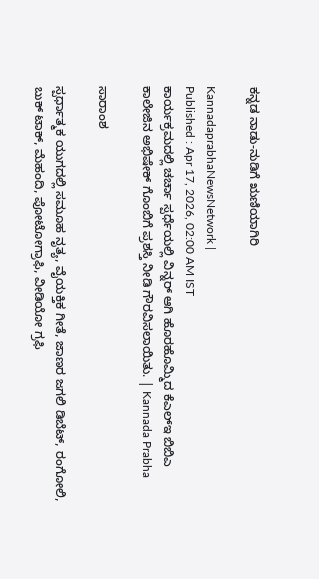ಕನ್ನಡ ನಾಡು-ನುಡಿಗೆ ಋಣಿಯಾಗಿರಿ

KannadaprabhaNewsNetwork |
Published : Apr 17, 2026, 02:00 AM IST
ಕಾರ್ಯಕ್ರಮದಲ್ಲಿ ಚರ್ಚಾ ಸ್ಪರ್ಧೆಯಲ್ಲಿ ವಿನ್ನರ್‌ ಆಗಿ ಹೊರಹೊಮ್ಮಿದ ಕೆಎಲ್‌ಇ ಬಿಬಿಎ ಕಾಲೇಜಿನ ಅಭಿಷೇಕ್ ಗೊಂಬಿಗೆ ಪ್ರಶಸ್ತಿ ನೀಡಿ ಗೌರವಿಸಲಾಯಿತು. | Kannada Prabha

ಸಾರಾಂಶ

ಸ್ಪರ್ಧಾತ್ಮಕ ಯುಗದಲ್ಲಿ ಸಮೂಹ ನೃತ್ಯ, ವೈಯಕ್ತಿಕ ಗೀತೆ, ಜಾಣರ ಜಗಲಿ ಡಿಬೆಟ್, ರಂಗೋಲಿ, ಬುಕ್ ಟಾಕ್, ಮೆಹಂದಿ, ಪೋಟೋಗ್ರಾಫಿ, ವೀಡಿಯೋ ಗ್ರಫಿ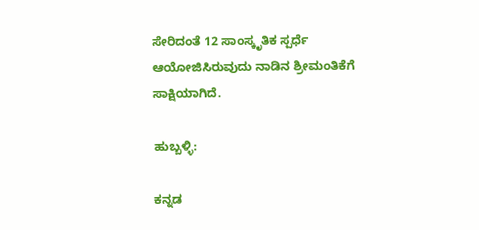ಸೇರಿದಂತೆ 12 ಸಾಂಸ್ಕೃತಿಕ ಸ್ಪರ್ಧೆ ಆಯೋಜಿಸಿರುವುದು ನಾಡಿನ ಶ್ರೀಮಂತಿಕೆಗೆ ಸಾಕ್ಷಿಯಾಗಿದೆ.

ಹುಬ್ಬಳ್ಳಿ:

ಕನ್ನಡ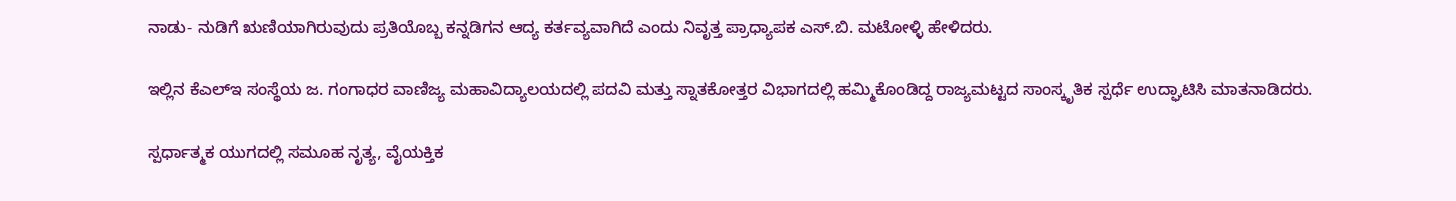ನಾಡು- ನುಡಿಗೆ ಋಣಿಯಾಗಿರುವುದು ಪ್ರತಿಯೊಬ್ಬ ಕನ್ನಡಿಗನ ಆದ್ಯ ಕರ್ತವ್ಯವಾಗಿದೆ ಎಂದು ನಿವೃತ್ತ ಪ್ರಾಧ್ಯಾಪಕ ಎಸ್.ಬಿ. ಮಟೋಳ್ಳಿ ಹೇಳಿದರು.

ಇಲ್ಲಿನ ಕೆಎಲ್‌ಇ ಸಂಸ್ಥೆಯ ಜ. ಗಂಗಾಧರ ವಾಣಿಜ್ಯ ಮಹಾವಿದ್ಯಾಲಯದಲ್ಲಿ ಪದವಿ ಮತ್ತು ಸ್ನಾತಕೋತ್ತರ ವಿಭಾಗದಲ್ಲಿ ಹಮ್ಮಿಕೊಂಡಿದ್ದ ರಾಜ್ಯಮಟ್ಟದ ಸಾಂಸ್ಕೃತಿಕ ಸ್ಪರ್ಧೆ ಉದ್ಘಾಟಿಸಿ ಮಾತನಾಡಿದರು.

ಸ್ಪರ್ಧಾತ್ಮಕ ಯುಗದಲ್ಲಿ ಸಮೂಹ ನೃತ್ಯ, ವೈಯಕ್ತಿಕ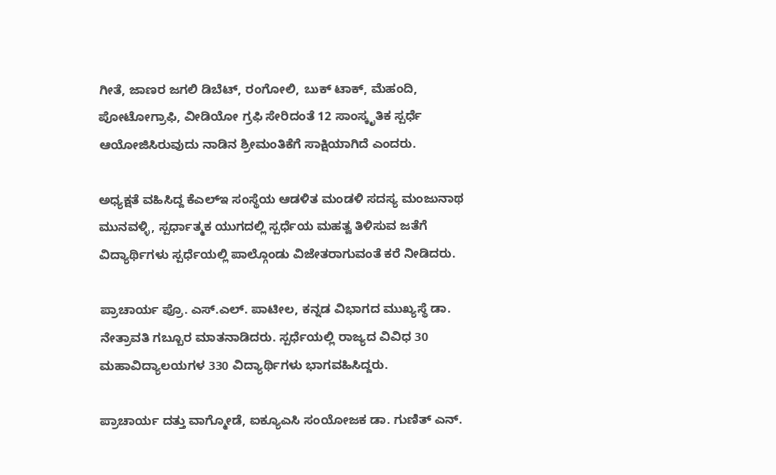ಗೀತೆ, ಜಾಣರ ಜಗಲಿ ಡಿಬೆಟ್, ರಂಗೋಲಿ, ಬುಕ್ ಟಾಕ್, ಮೆಹಂದಿ, ಪೋಟೋಗ್ರಾಫಿ, ವೀಡಿಯೋ ಗ್ರಫಿ ಸೇರಿದಂತೆ 12 ಸಾಂಸ್ಕೃತಿಕ ಸ್ಪರ್ಧೆ ಆಯೋಜಿಸಿರುವುದು ನಾಡಿನ ಶ್ರೀಮಂತಿಕೆಗೆ ಸಾಕ್ಷಿಯಾಗಿದೆ ಎಂದರು.

ಅಧ್ಯಕ್ಷತೆ ವಹಿಸಿದ್ದ ಕೆಎಲ್‌ಇ ಸಂಸ್ಥೆಯ ಆಡಳಿತ ಮಂಡಳಿ ಸದಸ್ಯ ಮಂಜುನಾಥ ಮುನವಳ್ಳಿ, ಸ್ಪರ್ಧಾತ್ಮಕ ಯುಗದಲ್ಲಿ ಸ್ಪರ್ಧೆಯ ಮಹತ್ವ ತಿಳಿಸುವ ಜತೆಗೆ ವಿದ್ಯಾರ್ಥಿಗಳು ಸ್ಪರ್ಧೆಯಲ್ಲಿ ಪಾಲ್ಗೊಂಡು ವಿಜೇತರಾಗುವಂತೆ ಕರೆ ನೀಡಿದರು.

ಪ್ರಾಚಾರ್ಯ ಪ್ರೊ. ಎಸ್.ಎಲ್. ಪಾಟೀಲ, ಕನ್ನಡ ವಿಭಾಗದ ಮುಖ್ಯಸ್ಥೆ ಡಾ. ನೇತ್ರಾವತಿ ಗಬ್ಬೂರ ಮಾತನಾಡಿದರು. ಸ್ಪರ್ಧೆಯಲ್ಲಿ ರಾಜ್ಯದ ವಿವಿಧ 30 ಮಹಾವಿದ್ಯಾಲಯಗಳ 330 ವಿದ್ಯಾರ್ಥಿಗಳು ಭಾಗವಹಿಸಿದ್ದರು.

ಪ್ರಾಚಾರ್ಯ ದತ್ತು ವಾಗ್ಮೋಡೆ, ಐಕ್ಯೂಎಸಿ ಸಂಯೋಜಕ ಡಾ. ಗುಣಿತ್ ಎನ್.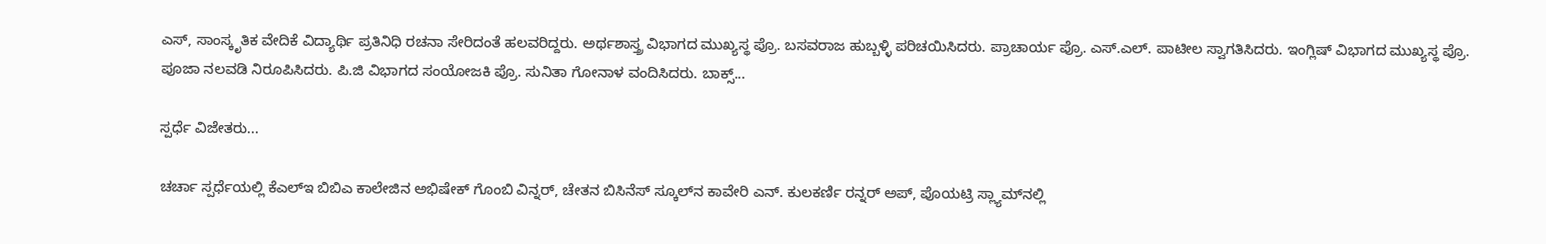ಎಸ್, ಸಾಂಸ್ಕೃತಿಕ ವೇದಿಕೆ ವಿದ್ಯಾರ್ಥಿ ಪ್ರತಿನಿಧಿ ರಚನಾ ಸೇರಿದಂತೆ ಹಲವರಿದ್ದರು. ಅರ್ಥಶಾಸ್ತ್ರ ವಿಭಾಗದ ಮುಖ್ಯಸ್ಥ ಪ್ರೊ. ಬಸವರಾಜ ಹುಬ್ಬಳ್ಳಿ ಪರಿಚಯಿಸಿದರು. ಪ್ರಾಚಾರ್ಯ ಪ್ರೊ. ಎಸ್.ಎಲ್. ಪಾಟೀಲ ಸ್ವಾಗತಿಸಿದರು. ಇಂಗ್ಲಿಷ್ ವಿಭಾಗದ ಮುಖ್ಯಸ್ಥ ಪ್ರೊ. ಪೂಜಾ ನಲವಡಿ ನಿರೂಪಿಸಿದರು. ಪಿ.ಜಿ ವಿಭಾಗದ ಸಂಯೋಜಕಿ ಪ್ರೊ. ಸುನಿತಾ ಗೋನಾಳ ವಂದಿಸಿದರು. ಬಾಕ್ಸ್‌...

ಸ್ಪರ್ಧೆ ವಿಜೇತರು...

ಚರ್ಚಾ ಸ್ಪರ್ಧೆಯಲ್ಲಿ ಕೆಎಲ್‌ಇ ಬಿಬಿಎ ಕಾಲೇಜಿನ ಅಭಿಷೇಕ್ ಗೊಂಬಿ ವಿನ್ನರ್, ಚೇತನ ಬಿಸಿನೆಸ್‌ ಸ್ಕೂಲ್‌ನ ಕಾವೇರಿ ಎನ್. ಕುಲಕರ್ಣಿ ರನ್ನರ್‌ ಅಪ್‌, ಪೊಯಟ್ರಿ ಸ್ಲ್ಯಾಮ್‌ನಲ್ಲಿ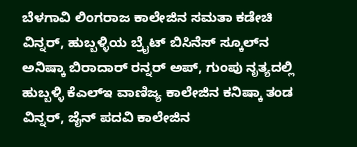ಬೆಳಗಾವಿ ಲಿಂಗರಾಜ ಕಾಲೇಜಿನ ಸಮತಾ ಕಡೇಚಿ ವಿನ್ನರ್‌, ಹುಬ್ಬಳ್ಳಿಯ ಬ್ರೈಟ್‌ ಬಿಸಿನೆಸ್‌ ಸ್ಕೂಲ್‌ನ ಅನಿಷ್ಕಾ ಬಿರಾದಾರ್ ರನ್ನರ್‌ ಅಪ್‌, ಗುಂಪು ನೃತ್ಯದಲ್ಲಿ ಹುಬ್ಬಳ್ಳಿ ಕೆಎಲ್‌ಇ ವಾಣಿಜ್ಯ ಕಾಲೇಜಿನ ಕನಿಷ್ಕಾ ತಂಡ ವಿನ್ನರ್, ಜೈನ್‌ ಪದವಿ ಕಾಲೇಜಿನ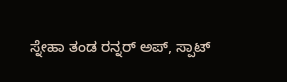ಸ್ನೇಹಾ ತಂಡ ರನ್ನರ್‌ ಅಪ್‌, ಸ್ಪಾಟ್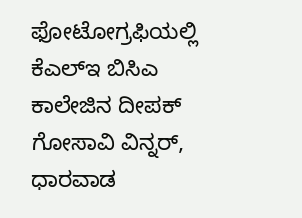ಫೋಟೋಗ್ರಫಿಯಲ್ಲಿ ಕೆಎಲ್‌ಇ ಬಿಸಿಎ ಕಾಲೇಜಿನ ದೀಪಕ್ ಗೋಸಾವಿ ವಿನ್ನರ್‌, ಧಾರವಾಡ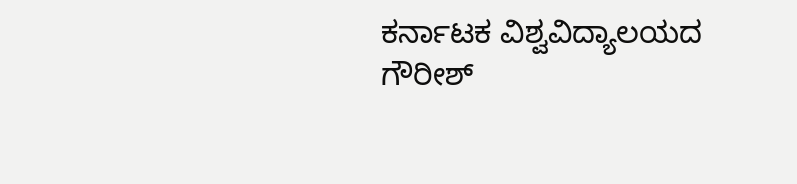ಕರ್ನಾಟಕ ವಿಶ್ವವಿದ್ಯಾಲಯದ ಗೌರೀಶ್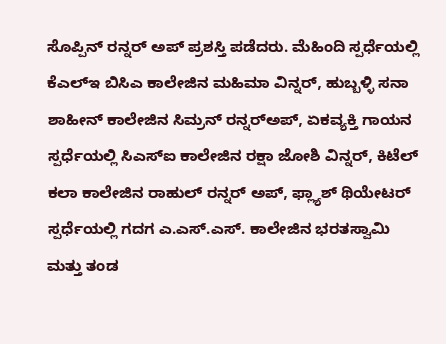ಸೊಪ್ಪಿನ್ ರನ್ನರ್‌ ಅಪ್‌ ಪ್ರಶಸ್ತಿ ಪಡೆದರು. ಮೆಹಿಂದಿ ಸ್ಪರ್ಧೆಯಲ್ಲಿ ಕೆಎಲ್‌ಇ ಬಿಸಿಎ ಕಾಲೇಜಿನ ಮಹಿಮಾ ವಿನ್ನರ್, ಹುಬ್ಬಳ್ಳಿ ಸನಾ ಶಾಹೀನ್‌ ಕಾಲೇಜಿನ ಸಿಮ್ರನ್ ರನ್ನರ್‌ಅಪ್‌, ಏಕವ್ಯಕ್ತಿ ಗಾಯನ ಸ್ಪರ್ಧೆಯಲ್ಲಿ ಸಿಎಸ್‌ಐ ಕಾಲೇಜಿನ ರಕ್ಷಾ ಜೋಶಿ ವಿನ್ನರ್‌, ಕಿಟೆಲ್‌ ಕಲಾ ಕಾಲೇಜಿನ ರಾಹುಲ್ ರನ್ನರ್‌ ಅಪ್‌, ಫ್ಲ್ಯಾಶ್ ಥಿಯೇಟರ್ ಸ್ಪರ್ಧೆಯಲ್ಲಿ ಗದಗ ಎ.ಎಸ್‌.ಎಸ್‌. ಕಾಲೇಜಿನ ಭರತಸ್ವಾಮಿ ಮತ್ತು ತಂಡ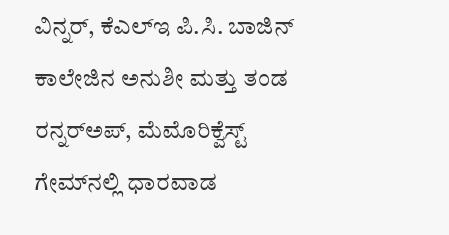ವಿನ್ನರ್, ಕೆಎಲ್‌ಇ ಪಿ.ಸಿ. ಬಾಜಿನ್‌ ಕಾಲೇಜಿನ ಅನುಶೀ ಮತ್ತು ತಂಡ ರನ್ನರ್‌ಅಪ್‌, ಮೆಮೊರಿಕ್ವೆಸ್ಟ್ ಗೇಮ್‌ನಲ್ಲಿ ಧಾರವಾಡ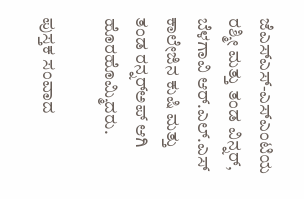ಜೆಎಸ್‌ಎಸ್‌-ಎಸ್‌ಎಂಟಿಯ ರಶ್ಮೀ ಮತ್ತು ತಂಡ ವಿನ್ನರ್‌, ಬೆಳಗಾವಿ ಆರ್‌.ಎಲ್‌.ಎಸ್‌ ಕಾಲೇಜಿನ ಕುಷಿ ಮತ್ತು ತಂಡ ರನ್ನರ್‌ಅಪ್‌ ಆಗಿ ಹೊರಹೊಮ್ಮಿದರು.

ಪುಸ್ತಕ ಸಂವಾದ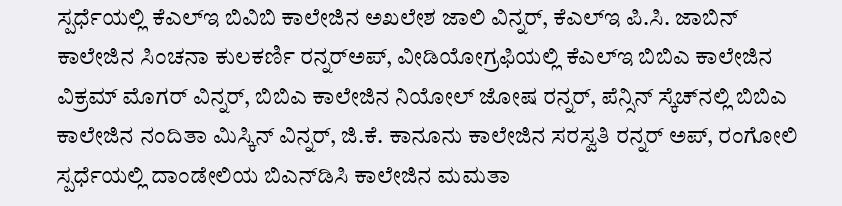ಸ್ಪರ್ಧೆಯಲ್ಲಿ ಕೆಎಲ್‌ಇ ಬಿವಿಬಿ ಕಾಲೇಜಿನ ಅಖಲೇಶ ಜಾಲಿ ವಿನ್ನರ್, ಕೆಎಲ್‌ಇ ಪಿ.ಸಿ. ಜಾಬಿನ್‌ ಕಾಲೇಜಿನ ಸಿಂಚನಾ ಕುಲಕರ್ಣಿ ರನ್ನರ್‌ಅಪ್‌, ವೀಡಿಯೋಗ್ರಫಿಯಲ್ಲಿ ಕೆಎಲ್‌ಇ ಬಿಬಿಎ ಕಾಲೇಜಿನ ವಿಕ್ರಮ್ ಮೊಗರ್ ವಿನ್ನರ್, ಬಿಬಿಎ ಕಾಲೇಜಿನ ನಿಯೋಲ್ ಜೋಷ ರನ್ನರ್, ಪೆನ್ಸಿನ್ ಸ್ಕೆಚ್‌ನಲ್ಲಿ ಬಿಬಿಎ ಕಾಲೇಜಿನ ನಂದಿತಾ ಮಿಸ್ಕಿನ್ ವಿನ್ನರ್‌, ಜಿ.ಕೆ. ಕಾನೂನು ಕಾಲೇಜಿನ ಸರಸ್ವತಿ ರನ್ನರ್‌ ಅಪ್‌, ರಂಗೋಲಿ ಸ್ಪರ್ಧೆಯಲ್ಲಿ ದಾಂಡೇಲಿಯ ಬಿಎನ್‌ಡಿಸಿ ಕಾಲೇಜಿನ ಮಮತಾ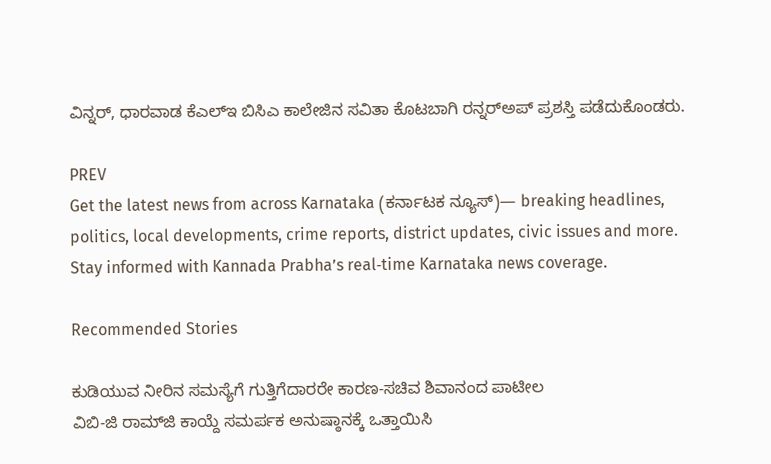ವಿನ್ನರ್‌, ಧಾರವಾಡ ಕೆಎಲ್‌ಇ ಬಿಸಿಎ ಕಾಲೇಜಿನ ಸವಿತಾ ಕೊಟಬಾಗಿ ರನ್ನರ್‌ಅಪ್‌ ಪ್ರಶಸ್ತಿ ಪಡೆದುಕೊಂಡರು.

PREV
Get the latest news from across Karnataka (ಕರ್ನಾಟಕ ನ್ಯೂಸ್)— breaking headlines, politics, local developments, crime reports, district updates, civic issues and more. Stay informed with Kannada Prabha’s real‑time Karnataka news coverage.

Recommended Stories

ಕುಡಿಯುವ ನೀರಿನ ಸಮಸ್ಯೆಗೆ ಗುತ್ತಿಗೆದಾರರೇ ಕಾರಣ-ಸಚಿವ ಶಿವಾನಂದ ಪಾಟೀಲ
ವಿಬಿ-ಜಿ ರಾಮ್‌ಜಿ ಕಾಯ್ದೆ ಸಮರ್ಪಕ ಅನುಷ್ಠಾನಕ್ಕೆ ಒತ್ತಾಯಿಸಿ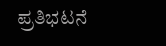ಪ್ರತಿಭಟನೆ